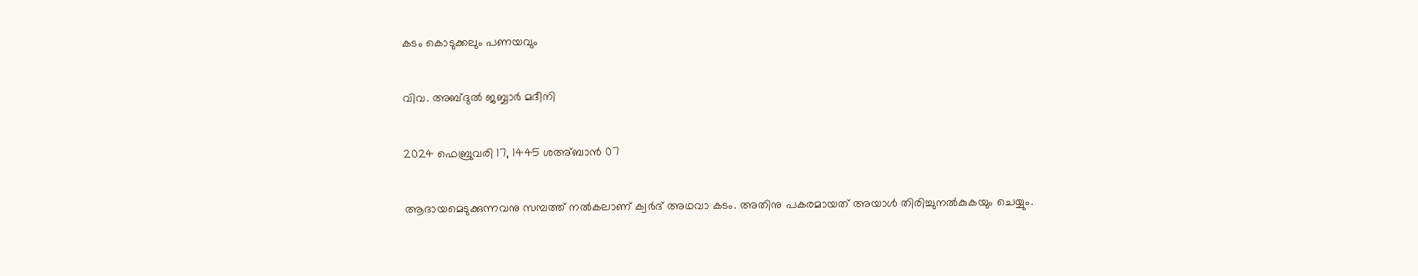കടം കൊടുക്കലും പണയവും

വിവ. അബ്ദുൽ ജബ്ബാർ മദീനി

2024 ഫെബ്രുവരി 17, 1445 ശഅ്ബാൻ 07

ആദായമെടുക്കുന്നവനു സമ്പത്ത് നൽകലാണ് ക്വർദ് അഥവാ കടം. അതിനു പകരമായത് അയാൾ തിരിച്ചുനൽകുകയും ചെയ്യും.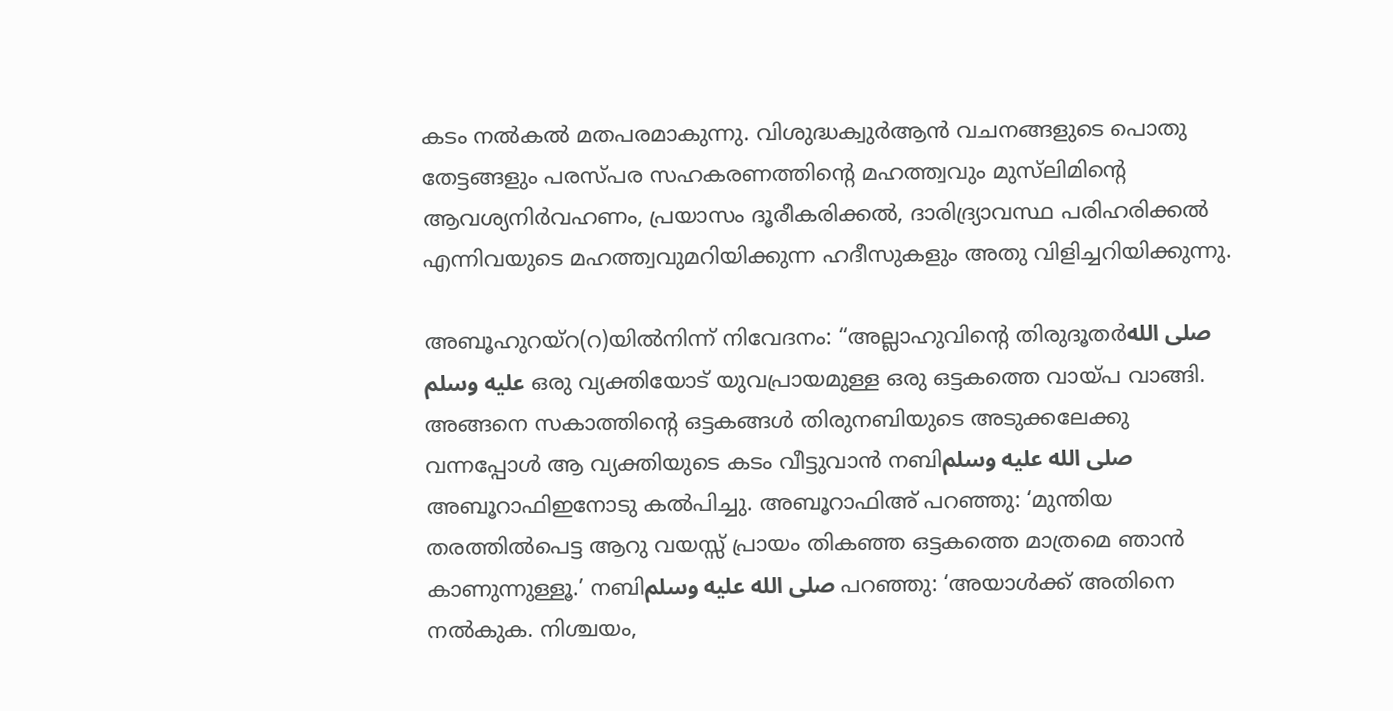കടം നൽകൽ മതപരമാകുന്നു. വിശുദ്ധക്വുർആൻ വചനങ്ങളുടെ പൊതു തേട്ടങ്ങളും പരസ്പര സഹകരണത്തിന്റെ മഹത്ത്വവും മുസ്‌ലിമിന്റെ ആവശ്യനിർവഹണം, പ്രയാസം ദൂരീകരിക്കൽ, ദാരിദ്ര്യാവസ്ഥ പരിഹരിക്കൽ എന്നിവയുടെ മഹത്ത്വവുമറിയിക്കുന്ന ഹദീസുകളും അതു വിളിച്ചറിയിക്കുന്നു.

അബൂഹുറയ്‌റ(റ)യിൽനിന്ന് നിവേദനം: “അല്ലാഹുവിന്റെ തിരുദൂതർصلى الله عليه وسلم ഒരു വ്യക്തിയോട് യുവപ്രായമുള്ള ഒരു ഒട്ടകത്തെ വായ്‌പ വാങ്ങി. അങ്ങനെ സകാത്തിന്റെ ഒട്ടകങ്ങൾ തിരുനബിയുടെ അടുക്കലേക്കു വന്നപ്പോൾ ആ വ്യക്തിയുടെ കടം വീട്ടുവാൻ നബിصلى الله عليه وسلم അബൂറാഫിഇനോടു കൽപിച്ചു. അബൂറാഫിഅ് പറഞ്ഞു: ‘മുന്തിയ തരത്തിൽപെട്ട ആറു വയസ്സ് പ്രായം തികഞ്ഞ ഒട്ടകത്തെ മാത്രമെ ഞാൻ കാണുന്നുള്ളൂ.’ നബിصلى الله عليه وسلم പറഞ്ഞു: ‘അയാൾക്ക് അതിനെ നൽകുക. നിശ്ചയം,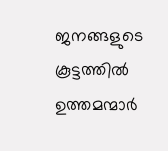ജനങ്ങളുടെ കൂട്ടത്തിൽ ഉത്തമന്മാർ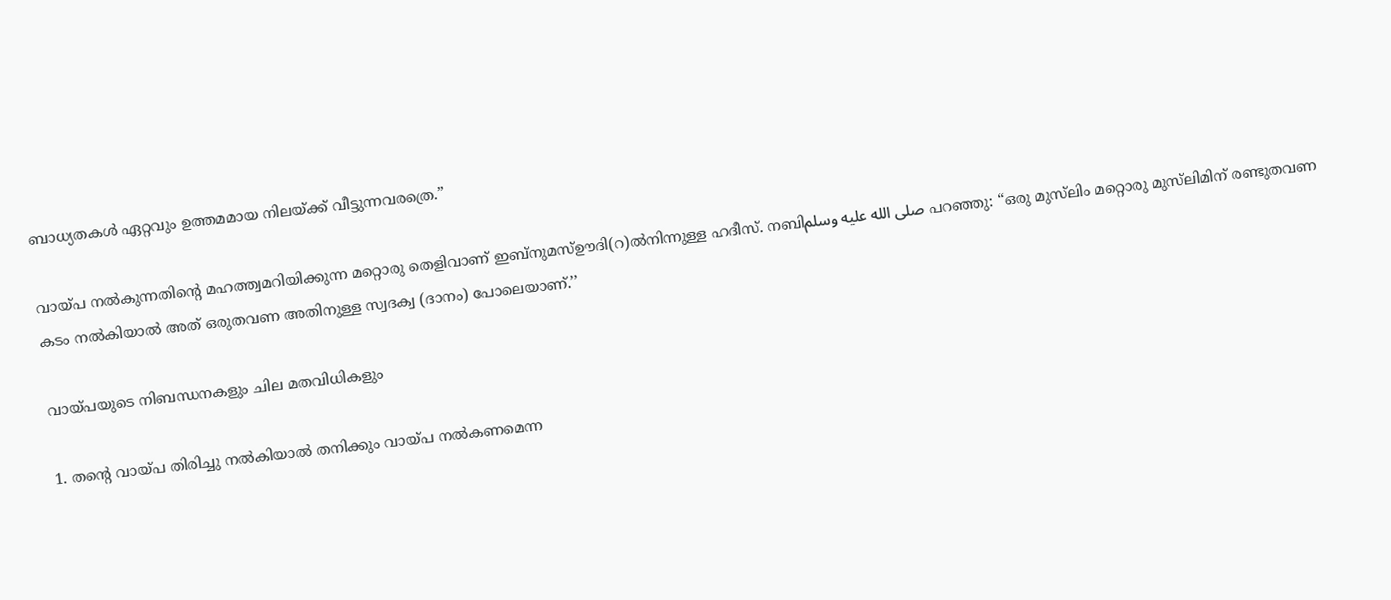ബാധ്യതകൾ ഏറ്റവും ഉത്തമമായ നിലയ്ക്ക് വീട്ടുന്നവരത്രെ.’’

വായ്പ നൽകുന്നതിന്റെ മഹത്ത്വമറിയിക്കുന്ന മറ്റൊരു തെളിവാണ് ഇബ്‌നുമസ്ഊദി(റ)ൽനിന്നുള്ള ഹദീസ്. നബിصلى الله عليه وسلم പറഞ്ഞു: “ഒരു മുസ്‌ലിം മറ്റൊരു മുസ്‌ലിമിന് രണ്ടുതവണ കടം നൽകിയാൽ അത് ഒരുതവണ അതിനുള്ള സ്വദക്വ (ദാനം) പോലെയാണ്.’’

വായ്പയുടെ നിബന്ധനകളും ചില മതവിധികളും

1. തന്റെ വായ്പ തിരിച്ചു നൽകിയാൽ തനിക്കും വായ്പ നൽകണമെന്ന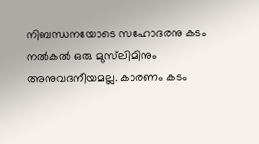നിബന്ധനയോടെ സഹോദരനു കടം നൽകൽ ഒരു മുസ്‌ലിമിനും അനുവദനീയമല്ല. കാരണം കടം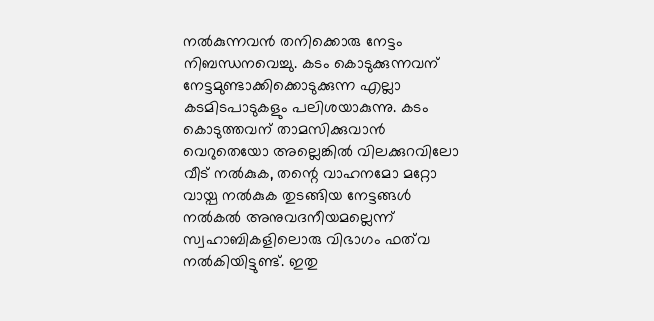നൽകുന്നവൻ തനിക്കൊരു നേട്ടം നിബന്ധനവെച്ചു. കടം കൊടുക്കുന്നവന് നേട്ടമുണ്ടാക്കിക്കൊടുക്കുന്ന എല്ലാ കടമിടപാടുകളും പലിശയാകുന്നു. കടം കൊടുത്തവന് താമസിക്കുവാൻ വെറുതെയോ അല്ലെങ്കിൽ വിലക്കുറവിലോ വീട് നൽകുക, തന്റെ വാഹനമോ മറ്റോ വായ്പ നൽകുക തുടങ്ങിയ നേട്ടങ്ങൾ നൽകൽ അനുവദനീയമല്ലെന്ന് സ്വഹാബികളിലൊരു വിഭാഗം ഫത്‌വ നൽകിയിട്ടുണ്ട്. ഇതു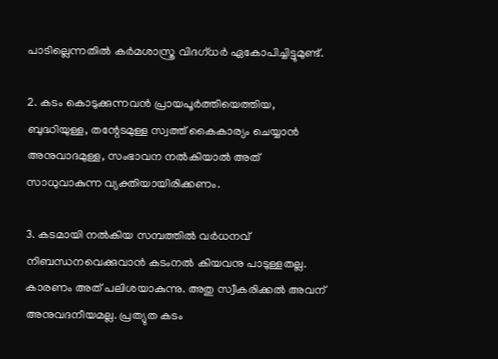പാടില്ലെന്നതിൽ കർമശാസ്ത്ര വിദഗ്ധർ ഏകോപിച്ചിട്ടുമുണ്ട്.

2. കടം കൊടുക്കുന്നവൻ പ്രായപൂർത്തിയെത്തിയ, ബുദ്ധിയുള്ള, തന്റേടമുള്ള സ്വത്ത് കൈകാര്യം ചെയ്യാൻ അനുവാദമുള്ള, സംഭാവന നൽകിയാൽ അത് സാധുവാകുന്ന വ്യക്തിയായിരിക്കണം.

3. കടമായി നൽകിയ സമ്പത്തിൽ വർധനവ് നിബന്ധനവെക്കുവാൻ കടംനൽ കിയവനു പാടുള്ളതല്ല. കാരണം അത് പലിശയാകുന്നു. അതു സ്വീകരിക്കൽ അവന് അനുവദനീയമല്ല. പ്രത്യുത കടം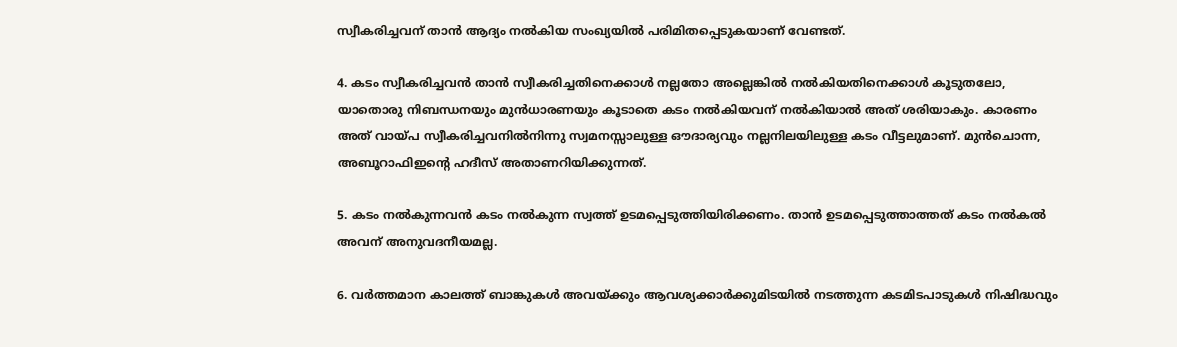സ്വീകരിച്ചവന് താൻ ആദ്യം നൽകിയ സംഖ്യയിൽ പരിമിതപ്പെടുകയാണ് വേണ്ടത്.

4. കടം സ്വീകരിച്ചവൻ താൻ സ്വീകരിച്ചതിനെക്കാൾ നല്ലതോ അല്ലെങ്കിൽ നൽകിയതിനെക്കാൾ കൂടുതലോ, യാതൊരു നിബന്ധനയും മുൻധാരണയും കൂടാതെ കടം നൽകിയവന് നൽകിയാൽ അത് ശരിയാകും. കാരണം അത് വായ്പ സ്വീകരിച്ചവനിൽനിന്നു സ്വമനസ്സാലുള്ള ഔദാര്യവും നല്ലനിലയിലുള്ള കടം വീട്ടലുമാണ്. മുൻചൊന്ന, അബൂറാഫിഇന്റെ ഹദീസ് അതാണറിയിക്കുന്നത്.

5. കടം നൽകുന്നവൻ കടം നൽകുന്ന സ്വത്ത് ഉടമപ്പെടുത്തിയിരിക്കണം. താൻ ഉടമപ്പെടുത്താത്തത് കടം നൽകൽ അവന് അനുവദനീയമല്ല.

6. വർത്തമാന കാലത്ത് ബാങ്കുകൾ അവയ്ക്കും ആവശ്യക്കാർക്കുമിടയിൽ നടത്തുന്ന കടമിടപാടുകൾ നിഷിദ്ധവും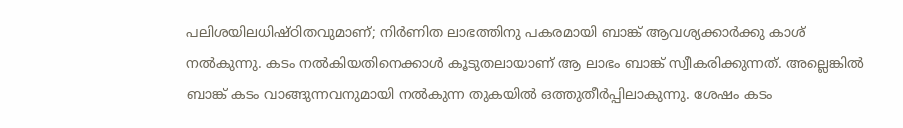പലിശയിലധിഷ്ഠിതവുമാണ്; നിർണിത ലാഭത്തിനു പകരമായി ബാങ്ക് ആവശ്യക്കാർക്കു കാശ് നൽകുന്നു. കടം നൽകിയതിനെക്കാൾ കൂടുതലായാണ് ആ ലാഭം ബാങ്ക് സ്വീകരിക്കുന്നത്. അല്ലെങ്കിൽ ബാങ്ക് കടം വാങ്ങുന്നവനുമായി നൽകുന്ന തുകയിൽ ഒത്തുതീർപ്പിലാകുന്നു. ശേഷം കടം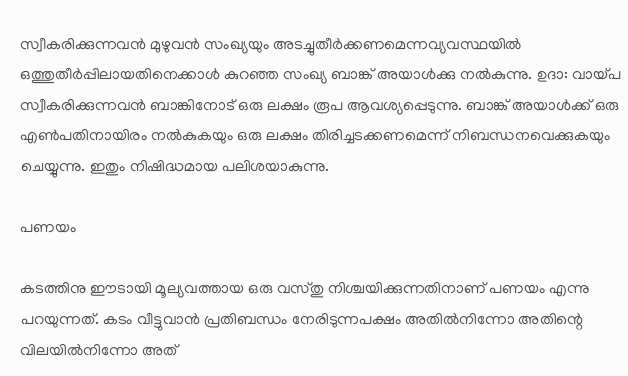സ്വീകരിക്കുന്നവൻ മുഴുവൻ സംഖ്യയും അടച്ചുതീർക്കണമെന്നവ്യവസ്ഥയിൽ ഒത്തുതീർപ്പിലായതിനെക്കാൾ കുറഞ്ഞ സംഖ്യ ബാങ്ക് അയാൾക്കു നൽകുന്നു. ഉദാ: വായ്പ സ്വീകരിക്കുന്നവൻ ബാങ്കിനോട് ഒരു ലക്ഷം രൂപ ആവശ്യപ്പെടുന്നു. ബാങ്ക് അയാൾക്ക് ഒരു എൺപതിനായിരം നൽകുകയും ഒരു ലക്ഷം തിരിച്ചടക്കണമെന്ന് നിബന്ധനവെക്കുകയും ചെയ്യുന്നു. ഇതും നിഷിദ്ധമായ പലിശയാകുന്നു.

പണയം

കടത്തിനു ഈടായി മൂല്യവത്തായ ഒരു വസ്തു നിശ്ചയിക്കുന്നതിനാണ് പണയം എന്നു പറയുന്നത്. കടം വീട്ടുവാൻ പ്രതിബന്ധം നേരിടുന്നപക്ഷം അതിൽനിന്നോ അതിന്റെ വിലയിൽനിന്നോ അത്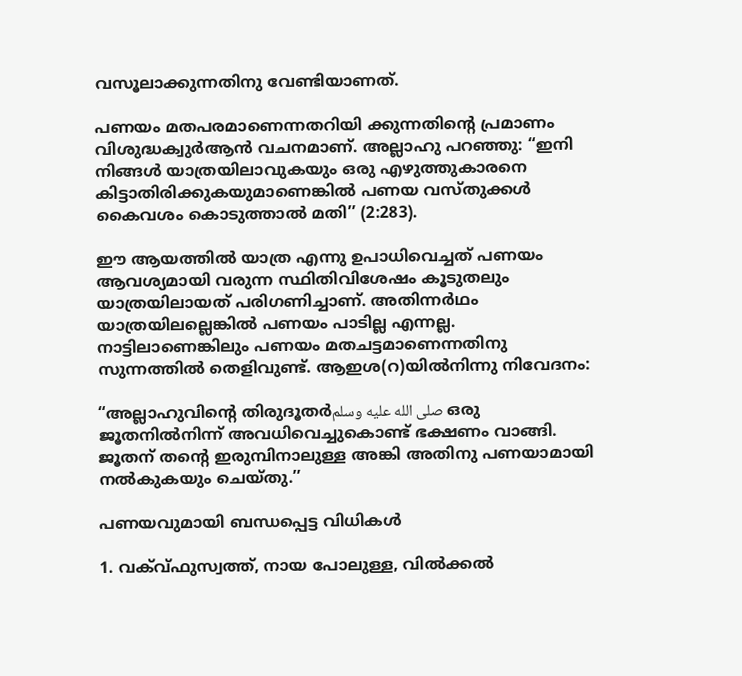വസൂലാക്കുന്നതിനു വേണ്ടിയാണത്.

പണയം മതപരമാണെന്നതറിയി ക്കുന്നതിന്റെ പ്രമാണം വിശുദ്ധക്വുർആൻ വചനമാണ്. അല്ലാഹു പറഞ്ഞു: “ഇനി നിങ്ങൾ യാത്രയിലാവുകയും ഒരു എഴുത്തുകാരനെ കിട്ടാതിരിക്കുകയുമാണെങ്കിൽ പണയ വസ്തുക്കൾ കൈവശം കൊടുത്താൽ മതി’’ (2:283).

ഈ ആയത്തിൽ യാത്ര എന്നു ഉപാധിവെച്ചത് പണയം ആവശ്യമായി വരുന്ന സ്ഥിതിവിശേഷം കൂടുതലും യാത്രയിലായത് പരിഗണിച്ചാണ്. അതിന്നർഥം യാത്രയിലല്ലെങ്കിൽ പണയം പാടില്ല എന്നല്ല. നാട്ടിലാണെങ്കിലും പണയം മതചട്ടമാണെന്നതിനു സുന്നത്തിൽ തെളിവുണ്ട്. ആഇശ(റ)യിൽനിന്നു നിവേദനം:

“അല്ലാഹുവിന്റെ തിരുദൂതർصلى الله عليه وسلم ഒരു ജൂതനിൽനിന്ന് അവധിവെച്ചുകൊണ്ട് ഭക്ഷണം വാങ്ങി. ജൂതന് തന്റെ ഇരുമ്പിനാലുള്ള അങ്കി അതിനു പണയാമായി നൽകുകയും ചെയ്തു.’’

പണയവുമായി ബന്ധപ്പെട്ട വിധികൾ

1. വക്വ‌്ഫുസ്വത്ത്, നായ പോലുള്ള, വിൽക്കൽ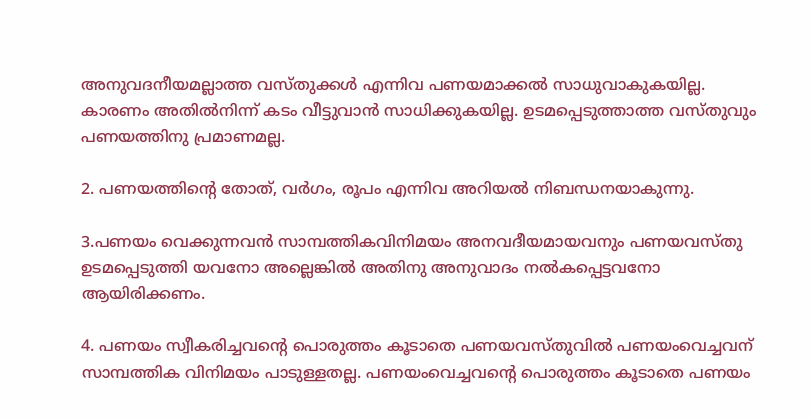അനുവദനീയമല്ലാത്ത വസ്തുക്കൾ എന്നിവ പണയമാക്കൽ സാധുവാകുകയില്ല. കാരണം അതിൽനിന്ന് കടം വീട്ടുവാൻ സാധിക്കുകയില്ല. ഉടമപ്പെടുത്താത്ത വസ്തുവും പണയത്തിനു പ്രമാണമല്ല.

2. പണയത്തിന്റെ തോത്, വർഗം, രൂപം എന്നിവ അറിയൽ നിബന്ധനയാകുന്നു.

3.പണയം വെക്കുന്നവൻ സാമ്പത്തികവിനിമയം അനവദീയമായവനും പണയവസ്തു ഉടമപ്പെടുത്തി യവനോ അല്ലെങ്കിൽ അതിനു അനുവാദം നൽകപ്പെട്ടവനോ ആയിരിക്കണം.

4. പണയം സ്വീകരിച്ചവന്റെ പൊരുത്തം കൂടാതെ പണയവസ്തുവിൽ പണയംവെച്ചവന് സാമ്പത്തിക വിനിമയം പാടുള്ളതല്ല. പണയംവെച്ചവന്റെ പൊരുത്തം കൂടാതെ പണയം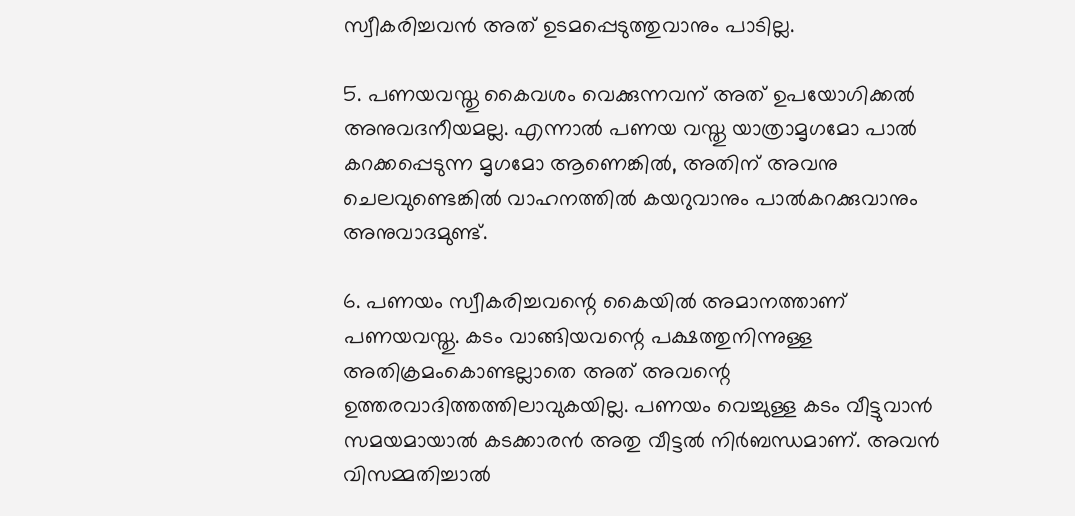സ്വീകരിച്ചവൻ അത് ഉടമപ്പെടുത്തുവാനും പാടില്ല.

5. പണയവസ്തു കൈവശം വെക്കുന്നവന് അത് ഉപയോഗിക്കൽ അനുവദനീയമല്ല. എന്നാൽ പണയ വസ്തു യാത്രാമൃഗമോ പാൽ കറക്കപ്പെടുന്ന മൃഗമോ ആണെങ്കിൽ, അതിന് അവനു ചെലവുണ്ടെങ്കിൽ വാഹനത്തിൽ കയറുവാനും പാൽകറക്കുവാനും അനുവാദമുണ്ട്.

6. പണയം സ്വീകരിച്ചവന്റെ കൈയിൽ അമാനത്താണ് പണയവസ്തു. കടം വാങ്ങിയവന്റെ പക്ഷത്തുനിന്നുള്ള അതിക്രമംകൊണ്ടല്ലാതെ അത് അവന്റെ ഉത്തരവാദിത്തത്തിലാവുകയില്ല. പണയം വെച്ചുള്ള കടം വീട്ടുവാൻ സമയമായാൽ കടക്കാരൻ അതു വീട്ടൽ നിർബന്ധമാണ്. അവൻ വിസമ്മതിച്ചാൽ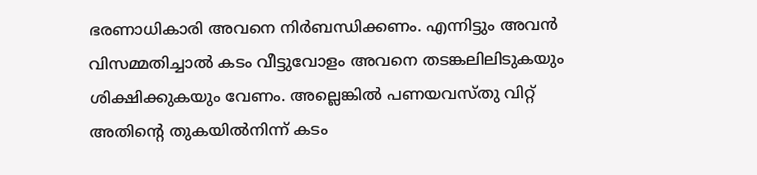ഭരണാധികാരി അവനെ നിർബന്ധിക്കണം. എന്നിട്ടും അവൻ വിസമ്മതിച്ചാൽ കടം വീട്ടുവോളം അവനെ തടങ്കലിലിടുകയും ശിക്ഷിക്കുകയും വേണം. അല്ലെങ്കിൽ പണയവസ്തു വിറ്റ് അതിന്റെ തുകയിൽനിന്ന് കടം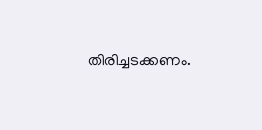തിരിച്ചടക്കണം.